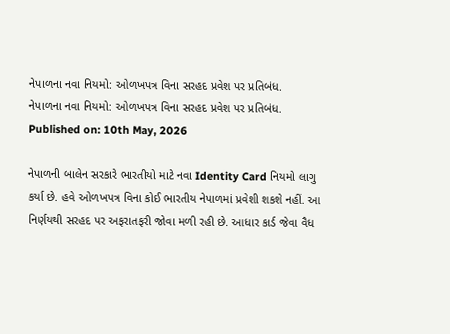નેપાળના નવા નિયમો: ઓળખપત્ર વિના સરહદ પ્રવેશ પર પ્રતિબંધ.
નેપાળના નવા નિયમો: ઓળખપત્ર વિના સરહદ પ્રવેશ પર પ્રતિબંધ.
Published on: 10th May, 2026

નેપાળની બાલેન સરકારે ભારતીયો માટે નવા Identity Card નિયમો લાગુ કર્યા છે. હવે ઓળખપત્ર વિના કોઈ ભારતીય નેપાળમાં પ્રવેશી શકશે નહીં. આ નિર્ણયથી સરહદ પર અફરાતફરી જોવા મળી રહી છે. આધાર કાર્ડ જેવા વૈધ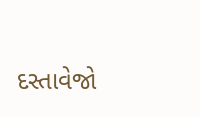દસ્તાવેજો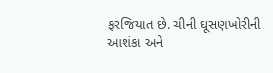ફરજિયાત છે. ચીની ઘૂસણખોરીની આશંકા અને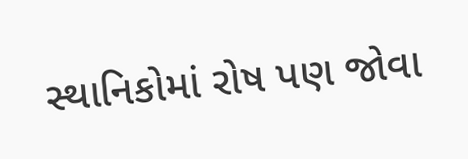સ્થાનિકોમાં રોષ પણ જોવા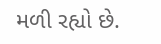મળી રહ્યો છે.